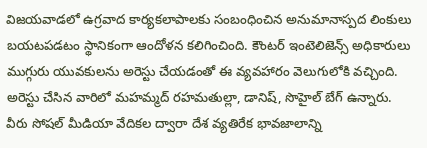విజయవాడలో ఉగ్రవాద కార్యకలాపాలకు సంబంధించిన అనుమానాస్పద లింకులు బయటపడటం స్థానికంగా ఆందోళన కలిగించింది. కౌంటర్ ఇంటెలిజెన్స్ అధికారులు ముగ్గురు యువకులను అరెస్టు చేయడంతో ఈ వ్యవహారం వెలుగులోకి వచ్చింది.
అరెస్టు చేసిన వారిలో మహమ్మద్ రహమతుల్లా, డానిష్, సొహైల్ బేగ్ ఉన్నారు. వీరు సోషల్ మీడియా వేదికల ద్వారా దేశ వ్యతిరేక భావజాలాన్ని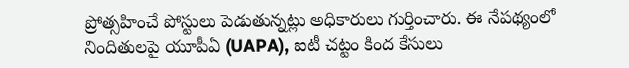ప్రోత్సహించే పోస్టులు పెడుతున్నట్లు అధికారులు గుర్తించారు. ఈ నేపథ్యంలో నిందితులపై యూపీఏ (UAPA), ఐటీ చట్టం కింద కేసులు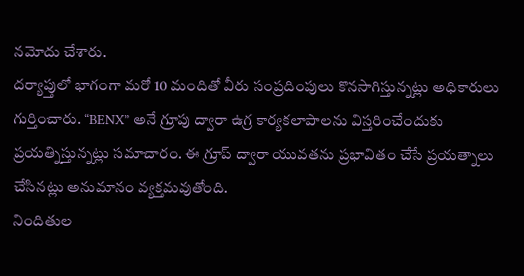నమోదు చేశారు.
దర్యాప్తులో భాగంగా మరో 10 మందితో వీరు సంప్రదింపులు కొనసాగిస్తున్నట్లు అధికారులు గుర్తించారు. “BENX” అనే గ్రూపు ద్వారా ఉగ్ర కార్యకలాపాలను విస్తరించేందుకు ప్రయత్నిస్తున్నట్లు సమాచారం. ఈ గ్రూప్ ద్వారా యువతను ప్రభావితం చేసే ప్రయత్నాలు చేసినట్లు అనుమానం వ్యక్తమవుతోంది.
నిందితుల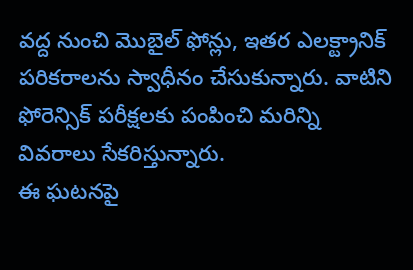వద్ద నుంచి మొబైల్ ఫోన్లు, ఇతర ఎలక్ట్రానిక్ పరికరాలను స్వాధీనం చేసుకున్నారు. వాటిని ఫోరెన్సిక్ పరీక్షలకు పంపించి మరిన్ని వివరాలు సేకరిస్తున్నారు.
ఈ ఘటనపై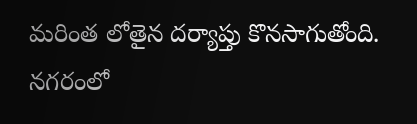మరింత లోతైన దర్యాప్తు కొనసాగుతోంది. నగరంలో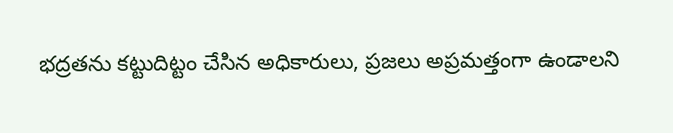భద్రతను కట్టుదిట్టం చేసిన అధికారులు, ప్రజలు అప్రమత్తంగా ఉండాలని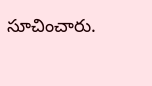సూచించారు.